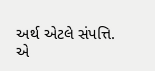અર્થ એટલે સંપત્તિ. એ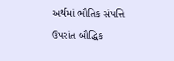અર્થમાં ભૌતિક સંપત્તિ ઉપરાંત બૌદ્ધિક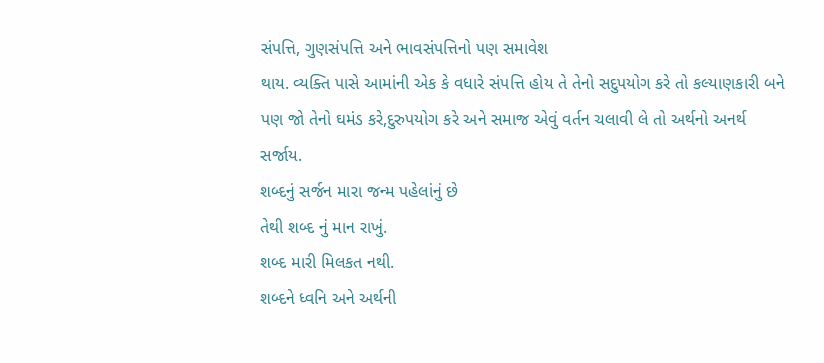સંપત્તિ, ગુણસંપત્તિ અને ભાવસંપત્તિનો પણ સમાવેશ
થાય. વ્યક્તિ પાસે આમાંની એક કે વધારે સંપત્તિ હોય તે તેનો સદુપયોગ કરે તો કલ્યાણકારી બને પણ જો તેનો ઘમંડ કરે,દુરુપયોગ કરે અને સમાજ એવું વર્તન ચલાવી લે તો અર્થનો અનર્થ સર્જાય.
શબ્દનું સર્જન મારા જન્મ પહેલાંનું છે
તેથી શબ્દ નું માન રાખું.
શબ્દ મારી મિલકત નથી.
શબ્દને ધ્વનિ અને અર્થની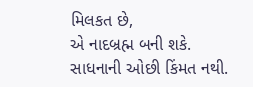મિલકત છે,
એ નાદબ્રહ્મ બની શકે.
સાધનાની ઓછી કિંમત નથી.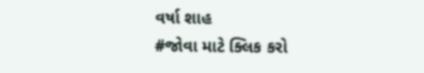વર્ષા શાહ
#જોવા માટે ક્લિક કરો